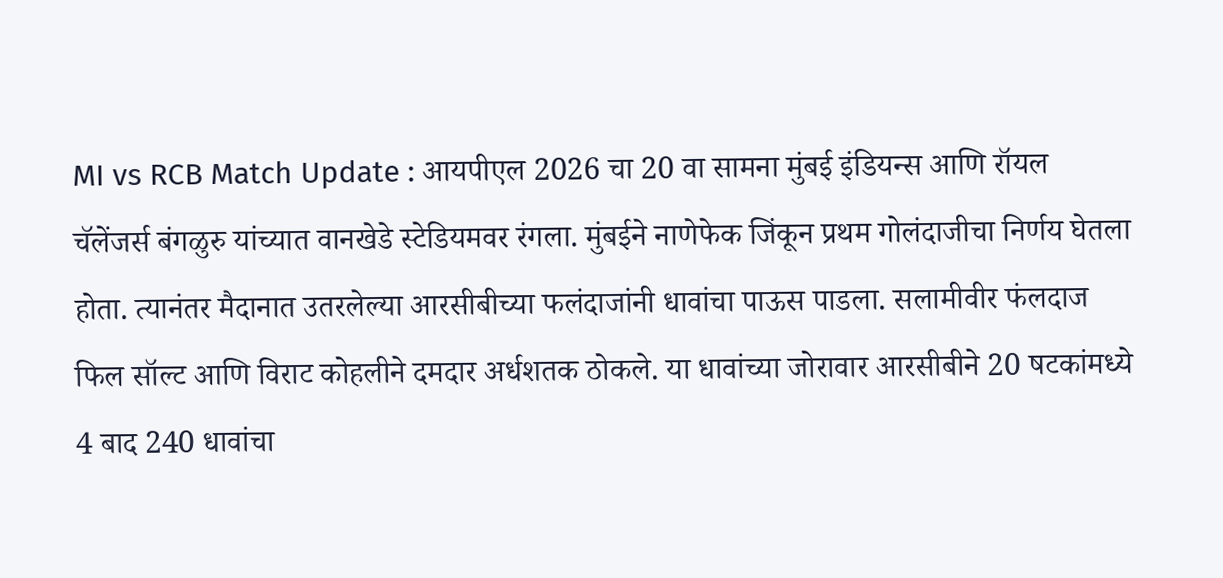MI vs RCB Match Update : आयपीएल 2026 चा 20 वा सामना मुंबई इंडियन्स आणि रॉयल चॅलेंजर्स बंगळुरु यांच्यात वानखेडे स्टेडियमवर रंगला. मुंबईने नाणेफेक जिंकून प्रथम गोलंदाजीचा निर्णय घेतला होता. त्यानंतर मैदानात उतरलेल्या आरसीबीच्या फलंदाजांनी धावांचा पाऊस पाडला. सलामीवीर फंलदाज फिल सॉल्ट आणि विराट कोहलीने दमदार अर्धशतक ठोकले. या धावांच्या जोरावार आरसीबीने 20 षटकांमध्ये 4 बाद 240 धावांचा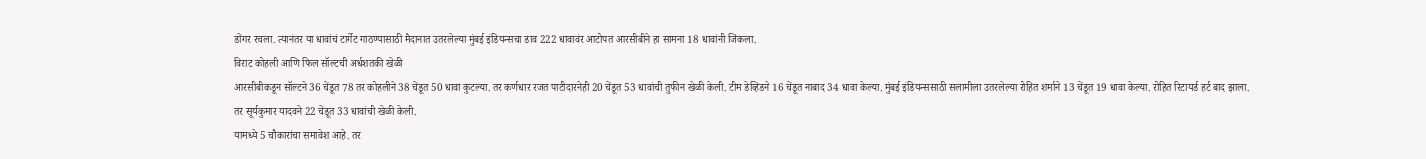डोंगर रचला. त्यानंतर या धावांचं टार्गेट गाठण्यासाठी मैदानात उतरलेल्या मुंबई इंडियन्सचा डाव 222 धावावंर आटोपत आरसीबीने हा सामना 18 धावांनी जिंकला.
विराट कोहली आणि फिल सॉल्टची अर्धशतकी खेळी
आरसीबीकडून सॉल्टने 36 चेंडूत 78 तर कोहलीने 38 चेंडूत 50 धावा कुटल्या. तर कर्णधार रजत पाटीदारनेही 20 चेंडूत 53 धावांची तुफीन खेळी केली. टीम डेव्हिडने 16 चेंडूत नाबाद 34 धावा केल्या. मुंबई इंडियन्ससाठी सलामीला उतरलेल्या रोहित शर्माने 13 चेंडूत 19 धावा केल्या. रोहित रिटायर्ड हर्ट बाद झाला. तर सूर्यकुमार यादवने 22 चेंडूत 33 धावांची खेळी केली.
यामध्ये 5 चौकारांचा समावेश आहे. तर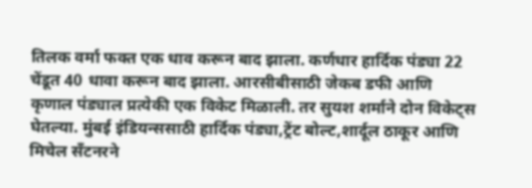तिलक वर्मा फक्त एक धाव करून बाद झाला. कर्णधार हार्दिक पंड्या 22 चेंडूत 40 धावा करून बाद झाला. आरसीबीसाठी जेकब डफी आणि कृणाल पंड्याल प्रत्येकी एक विकेट मिळाली. तर सुयश शर्माने दोन विकेट्स घेतल्या. मुंबई इंडियन्ससाठी हार्दिक पंड्या,ट्रेंट बोल्ट,शार्दूल ठाकूर आणि मिचेल सँटनरने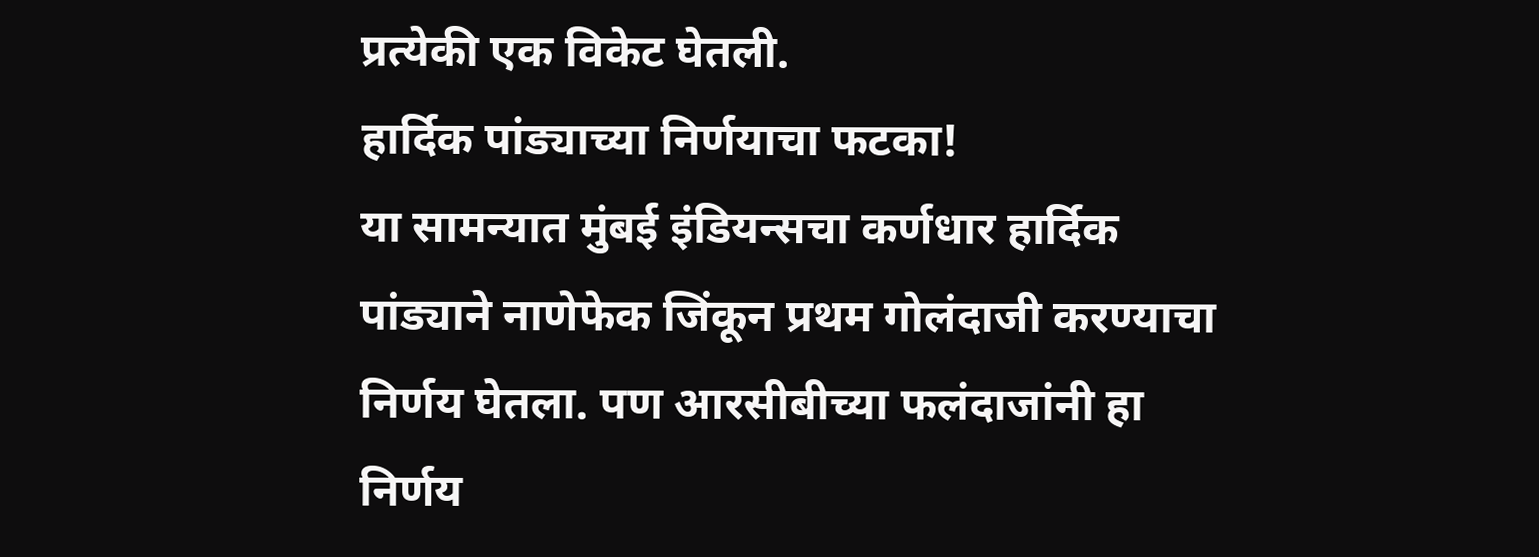प्रत्येकी एक विकेट घेतली.
हार्दिक पांड्याच्या निर्णयाचा फटका!
या सामन्यात मुंबई इंडियन्सचा कर्णधार हार्दिक पांड्याने नाणेफेक जिंकून प्रथम गोलंदाजी करण्याचा निर्णय घेतला. पण आरसीबीच्या फलंदाजांनी हा निर्णय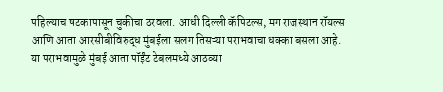पहिल्याच षटकापासून चुकीचा ठरवला. आधी दिल्ली कॅपिटल्स, मग राजस्थान रॉयल्स आणि आता आरसीबीविरुद्ध मुंबईला सलग तिसऱ्या पराभवाचा धक्का बसला आहे. या पराभवामुळे मुंबई आता पॉईंट टेबलमध्ये आठव्या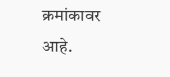क्रमांकावर आहे.